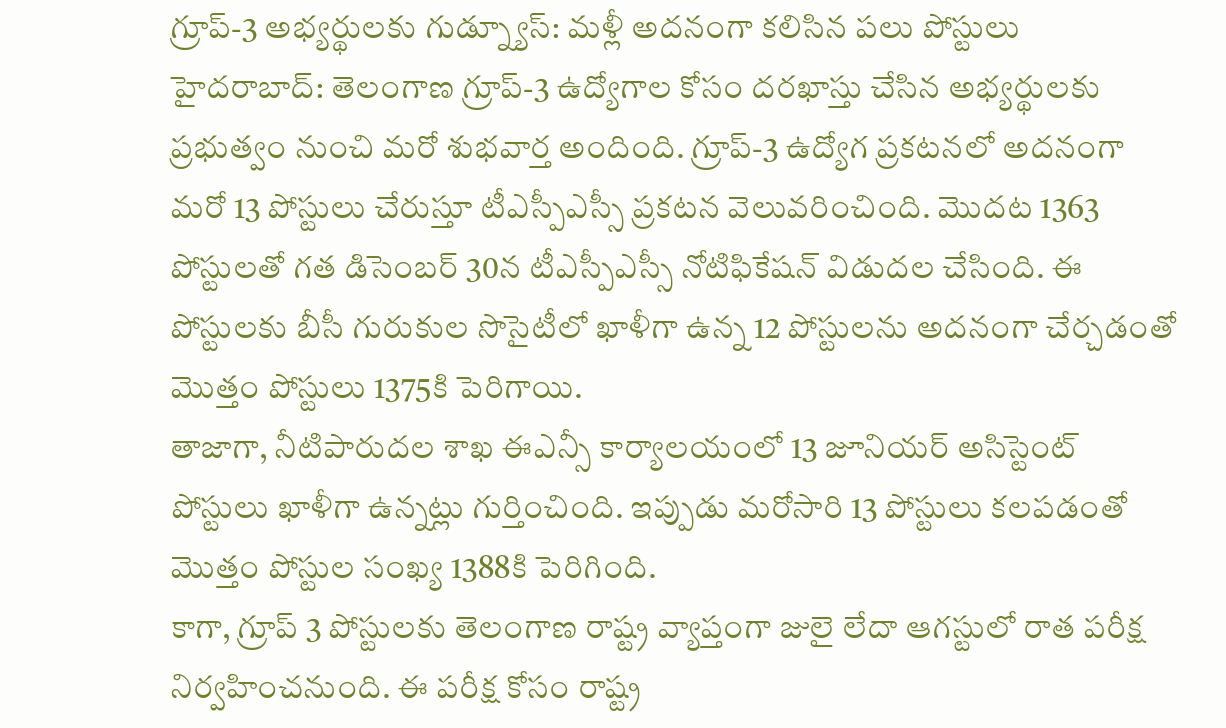గ్రూప్-3 అభ్యర్థులకు గుడ్న్యూస్: మళ్లీ అదనంగా కలిసిన పలు పోస్టులు
హైదరాబాద్: తెలంగాణ గ్రూప్-3 ఉద్యోగాల కోసం దరఖాస్తు చేసిన అభ్యర్థులకు ప్రభుత్వం నుంచి మరో శుభవార్త అందింది. గ్రూప్-3 ఉద్యోగ ప్రకటనలో అదనంగా మరో 13 పోస్టులు చేరుస్తూ టీఎస్పీఎస్సీ ప్రకటన వెలువరించింది. మొదట 1363 పోస్టులతో గత డిసెంబర్ 30న టీఎస్పీఎస్సీ నోటిఫికేషన్ విడుదల చేసింది. ఈ పోస్టులకు బీసీ గురుకుల సొసైటీలో ఖాళీగా ఉన్న 12 పోస్టులను అదనంగా చేర్చడంతో మొత్తం పోస్టులు 1375కి పెరిగాయి.
తాజాగా, నీటిపారుదల శాఖ ఈఎన్సీ కార్యాలయంలో 13 జూనియర్ అసిస్టెంట్ పోస్టులు ఖాళీగా ఉన్నట్లు గుర్తించింది. ఇప్పుడు మరోసారి 13 పోస్టులు కలపడంతో మొత్తం పోస్టుల సంఖ్య 1388కి పెరిగింది.
కాగా, గ్రూప్ 3 పోస్టులకు తెలంగాణ రాష్ట్ర వ్యాప్తంగా జులై లేదా ఆగస్టులో రాత పరీక్ష నిర్వహించనుంది. ఈ పరీక్ష కోసం రాష్ట్ర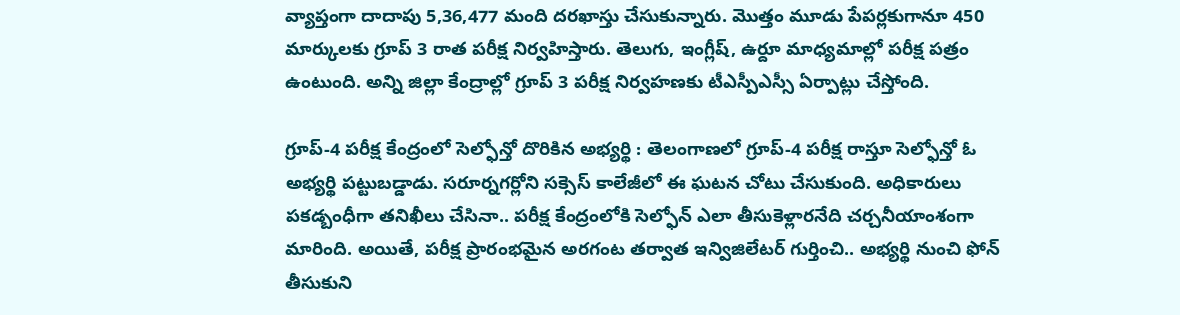వ్యాప్తంగా దాదాపు 5,36,477 మంది దరఖాస్తు చేసుకున్నారు. మొత్తం మూడు పేపర్లకుగానూ 450 మార్కులకు గ్రూప్ 3 రాత పరీక్ష నిర్వహిస్తారు. తెలుగు, ఇంగ్లీష్, ఉర్దూ మాధ్యమాల్లో పరీక్ష పత్రం ఉంటుంది. అన్ని జిల్లా కేంద్రాల్లో గ్రూప్ 3 పరీక్ష నిర్వహణకు టీఎస్పీఎస్సీ ఏర్పాట్లు చేస్తోంది.

గ్రూప్-4 పరీక్ష కేంద్రంలో సెల్ఫోన్తో దొరికిన అభ్యర్థి : తెలంగాణలో గ్రూప్-4 పరీక్ష రాస్తూ సెల్ఫోన్తో ఓ అభ్యర్థి పట్టుబడ్డాడు. సరూర్నగర్లోని సక్సెస్ కాలేజీలో ఈ ఘటన చోటు చేసుకుంది. అధికారులు పకడ్బంధీగా తనిఖీలు చేసినా.. పరీక్ష కేంద్రంలోకి సెల్ఫోన్ ఎలా తీసుకెళ్లారనేది చర్చనీయాంశంగా మారింది. అయితే, పరీక్ష ప్రారంభమైన అరగంట తర్వాత ఇన్విజిలేటర్ గుర్తించి.. అభ్యర్థి నుంచి ఫోన్ తీసుకుని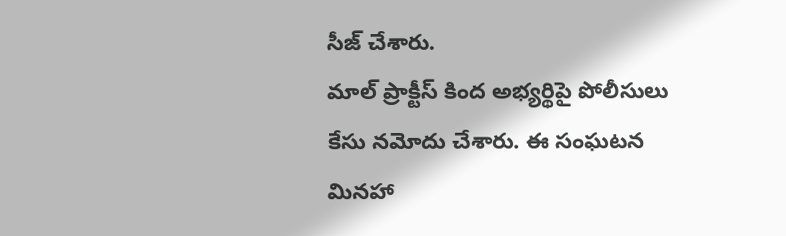సీజ్ చేశారు.
మాల్ ప్రాక్టీస్ కింద అభ్యర్థిపై పోలీసులు కేసు నమోదు చేశారు. ఈ సంఘటన మినహా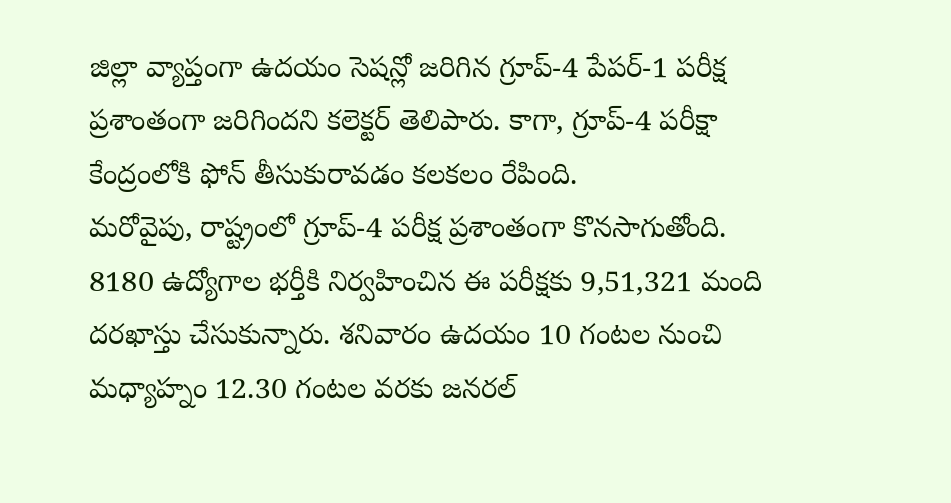జిల్లా వ్యాప్తంగా ఉదయం సెషన్లో జరిగిన గ్రూప్-4 పేపర్-1 పరీక్ష ప్రశాంతంగా జరిగిందని కలెక్టర్ తెలిపారు. కాగా, గ్రూప్-4 పరీక్షా కేంద్రంలోకి ఫోన్ తీసుకురావడం కలకలం రేపింది.
మరోవైపు, రాష్ట్రంలో గ్రూప్-4 పరీక్ష ప్రశాంతంగా కొనసాగుతోంది. 8180 ఉద్యోగాల భర్తీకి నిర్వహించిన ఈ పరీక్షకు 9,51,321 మంది దరఖాస్తు చేసుకున్నారు. శనివారం ఉదయం 10 గంటల నుంచి మధ్యాహ్నం 12.30 గంటల వరకు జనరల్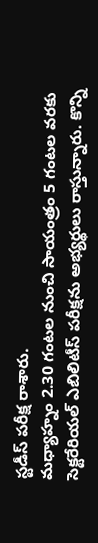స్టడీస్ పరీక్ష రాశారు.
మధ్యాహ్నం 2.30 గంటల నుంచి సాయంత్రం 5 గంటల వరకు సెక్టరేరియల్ ఎబిలిటీస్ పరీక్షను అభ్యర్థులు రాస్తున్నారు. కొన్ని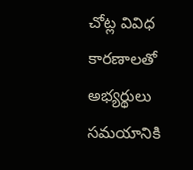చోట్ల వివిధ కారణాలతో అభ్యర్థులు సమయానికి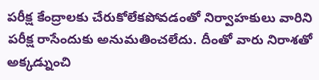పరీక్ష కేంద్రాలకు చేరుకోలేకపోవడంతో నిర్వాహకులు వారిని పరీక్ష రాసేందుకు అనుమతించలేదు. దీంతో వారు నిరాశతో అక్కడ్నుంచి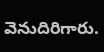వెనుదిరిగారు.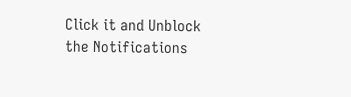Click it and Unblock the Notifications